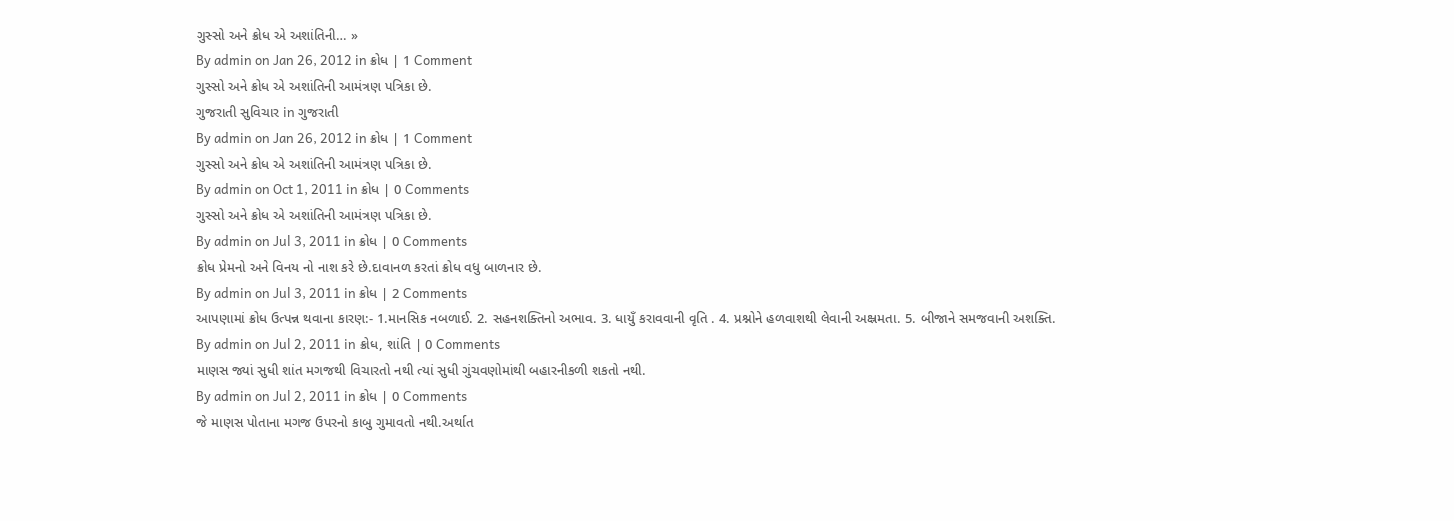ગુસ્સો અને ક્રોધ એ અશાંતિની… »
By admin on Jan 26, 2012 in ક્રોધ | 1 Comment
ગુસ્સો અને ક્રોધ એ અશાંતિની આમંત્રણ પત્રિકા છે.
ગુજરાતી સુવિચાર in ગુજરાતી
By admin on Jan 26, 2012 in ક્રોધ | 1 Comment
ગુસ્સો અને ક્રોધ એ અશાંતિની આમંત્રણ પત્રિકા છે.
By admin on Oct 1, 2011 in ક્રોધ | 0 Comments
ગુસ્સો અને ક્રોધ એ અશાંતિની આમંત્રણ પત્રિકા છે.
By admin on Jul 3, 2011 in ક્રોધ | 0 Comments
ક્રોધ પ્રેમનો અને વિનય નો નાશ કરે છે.દાવાનળ કરતાં ક્રોધ વધુ બાળનાર છે.
By admin on Jul 3, 2011 in ક્રોધ | 2 Comments
આપણામાં ક્રોધ ઉત્પન્ન થવાના કારણ:- 1.માનસિક નબળાઈ. 2. સહનશક્તિનો અભાવ. 3. ધાયુઁ કરાવવાની વૃતિ . 4. પ્રશ્નોને હળવાશથી લેવાની અક્ષ્રમતા. 5. બીજાને સમજવાની અશક્તિ.
By admin on Jul 2, 2011 in ક્રોધ, શાંતિ | 0 Comments
માણસ જ્યાં સુધી શાંત મગજથી વિચારતો નથી ત્યાં સુધી ગુંચવણોમાંથી બહારનીકળી શકતો નથી.
By admin on Jul 2, 2011 in ક્રોધ | 0 Comments
જે માણસ પોતાના મગજ ઉપરનો કાબુ ગુમાવતો નથી.અર્થાત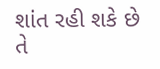શાંત રહી શકે છે તે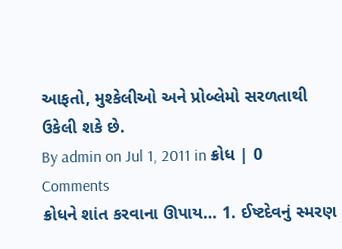આફતો, મુશ્કેલીઓ અને પ્રોબ્લેમો સરળતાથી ઉકેલી શકે છે.
By admin on Jul 1, 2011 in ક્રોધ | 0 Comments
ક્રોધને શાંત કરવાના ઊપાય… 1. ઈષ્ટદેવનું સ્મરણ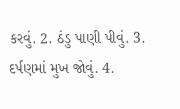કરવું. 2. ઠંડુ પાણી પીવું. 3. દર્પણમાં મુખ જોવું. 4.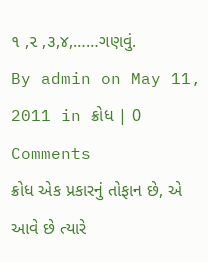૧ ,૨ ,૩,૪,……ગણવું.
By admin on May 11, 2011 in ક્રોધ | 0 Comments
ક્રોધ એક પ્રકારનું તોફાન છે, એ આવે છે ત્યારે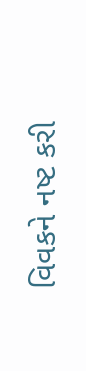વિવકને નષ્ટ કરી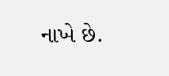નાખે છે.